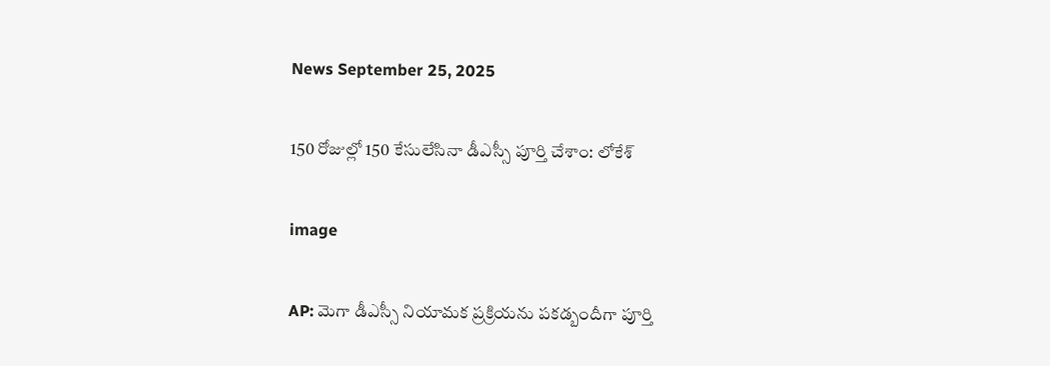News September 25, 2025

150 రోజుల్లో 150 కేసులేసినా డీఎస్సీ పూర్తి చేశాం: లోకేశ్

image

AP: మెగా డీఎస్సీ నియామక ప్రక్రియను పకడ్బందీగా పూర్తి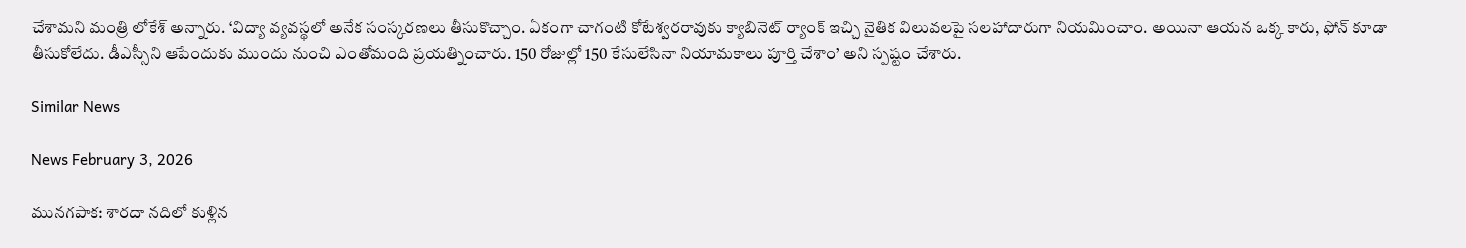చేశామని మంత్రి లోకేశ్ అన్నారు. ‘విద్యా వ్యవస్థలో అనేక సంస్కరణలు తీసుకొచ్చాం. ఏకంగా చాగంటి కోటేశ్వరరావుకు క్యాబినెట్ ర్యాంక్ ఇచ్చి నైతిక విలువలపై సలహాదారుగా నియమించాం. అయినా ఆయన ఒక్క కారు, ఫోన్ కూడా తీసుకోలేదు. డీఎస్సీని ఆపేందుకు ముందు నుంచి ఎంతోమంది ప్రయత్నించారు. 150 రోజుల్లో 150 కేసులేసినా నియామకాలు పూర్తి చేశాం’ అని స్పష్టం చేశారు.

Similar News

News February 3, 2026

మునగపాక: శారదా నదిలో కుళ్లిన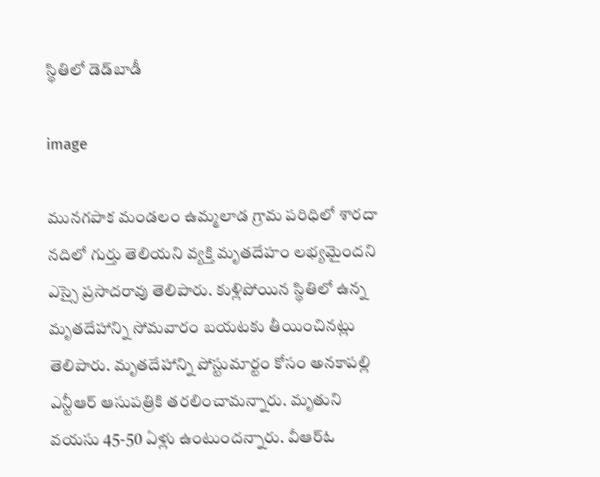స్థితిలో డెడ్‌బాడీ

image

మునగపాక మండలం ఉమ్మలాడ గ్రామ పరిధిలో శారదా నదిలో గుర్తు తెలియని వ్యక్తి మృతదేహం లభ్యమైందని ఎస్సై ప్రసాదరావు తెలిపారు. కుళ్లిపోయిన స్థితిలో ఉన్న మృతదేహాన్ని సోమవారం బయటకు తీయించినట్లు తెలిపారు. మృతదేహాన్ని పోస్టుమార్టం కోసం అనకాపల్లి ఎన్టీఆర్ ఆసుపత్రికి తరలించామన్నారు. మృతుని వయసు 45-50 ఏళ్లు ఉంటుందన్నారు. వీఆర్ఓ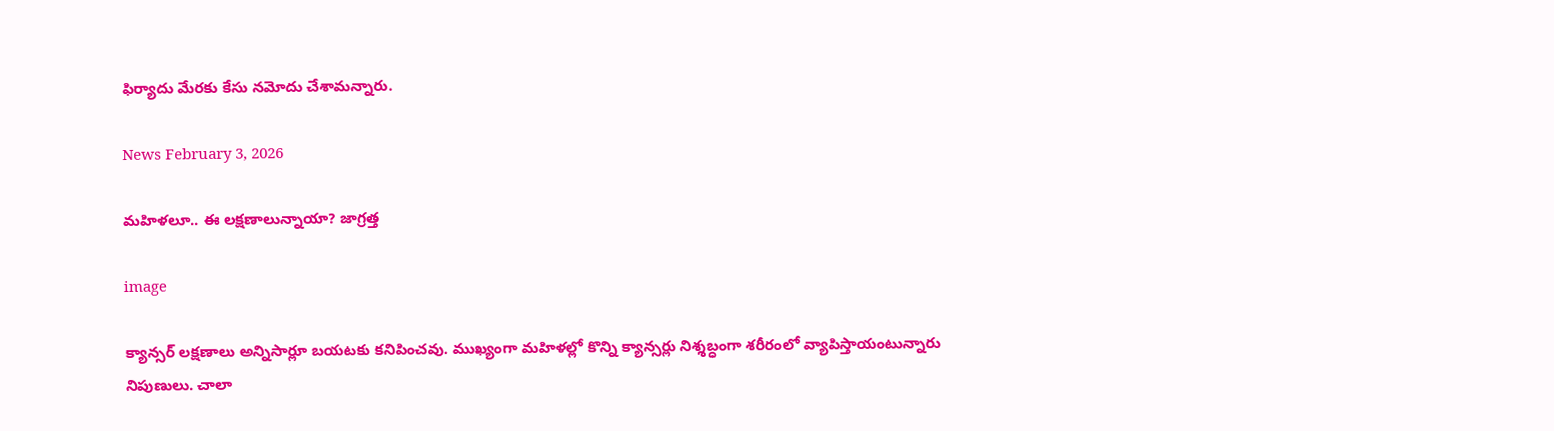ఫిర్యాదు మేరకు కేసు నమోదు చేశామన్నారు.

News February 3, 2026

మహిళలూ.. ఈ లక్షణాలున్నాయా? జాగ్రత్త

image

క్యాన్సర్ లక్షణాలు అన్నిసార్లూ బయటకు కనిపించవు. ముఖ్యంగా మహిళల్లో కొన్ని క్యాన్సర్లు నిశ్శబ్ధంగా శరీరంలో వ్యాపిస్తాయంటున్నారు నిపుణులు. చాలా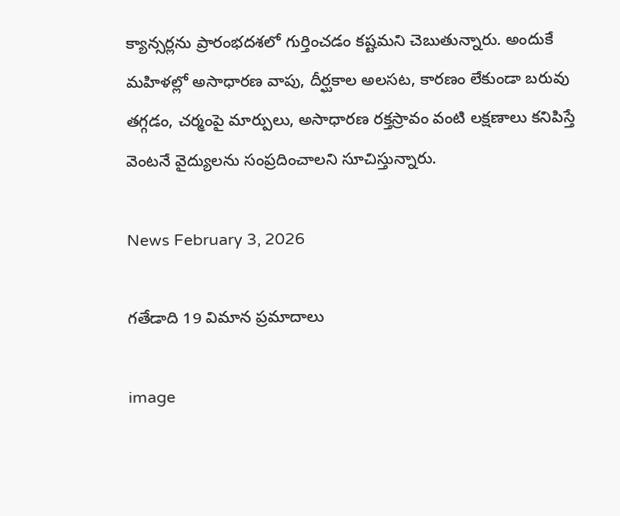క్యాన్సర్లను ప్రారంభదశలో గుర్తించడం కష్టమని చెబుతున్నారు. అందుకే మహిళల్లో అసాధారణ వాపు, దీర్ఘకాల అలసట, కారణం లేకుండా బరువు తగ్గడం, చర్మంపై మార్పులు, అసాధారణ రక్తస్రావం వంటి లక్షణాలు కనిపిస్తే వెంటనే వైద్యులను సంప్రదించాలని సూచిస్తున్నారు.

News February 3, 2026

గతేడాది 19 విమాన ప్రమాదాలు

image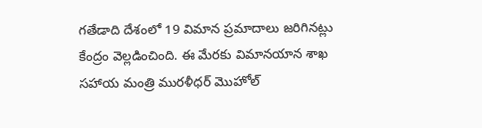గతేడాది దేశంలో 19 విమాన ప్రమాదాలు జరిగినట్లు కేంద్రం వెల్లడించింది. ఈ మేరకు విమానయాన శాఖ సహాయ మంత్రి మురళీధర్ మొహోల్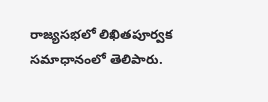రాజ్యసభలో లిఖితపూర్వక సమాధానంలో తెలిపారు.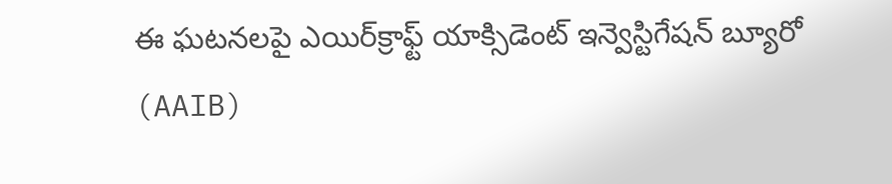ఈ ఘటనలపై ఎయిర్‌క్రాఫ్ట్ యాక్సిడెంట్ ఇన్వెస్టిగేషన్ బ్యూరో (AAIB)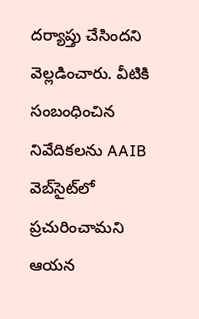దర్యాప్తు చేసిందని వెల్లడించారు. వీటికి సంబంధించిన నివేదికలను AAIB వెబ్‌సైట్‌లో ప్రచురించామని ఆయన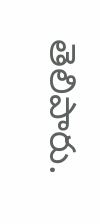తెలిపారు.